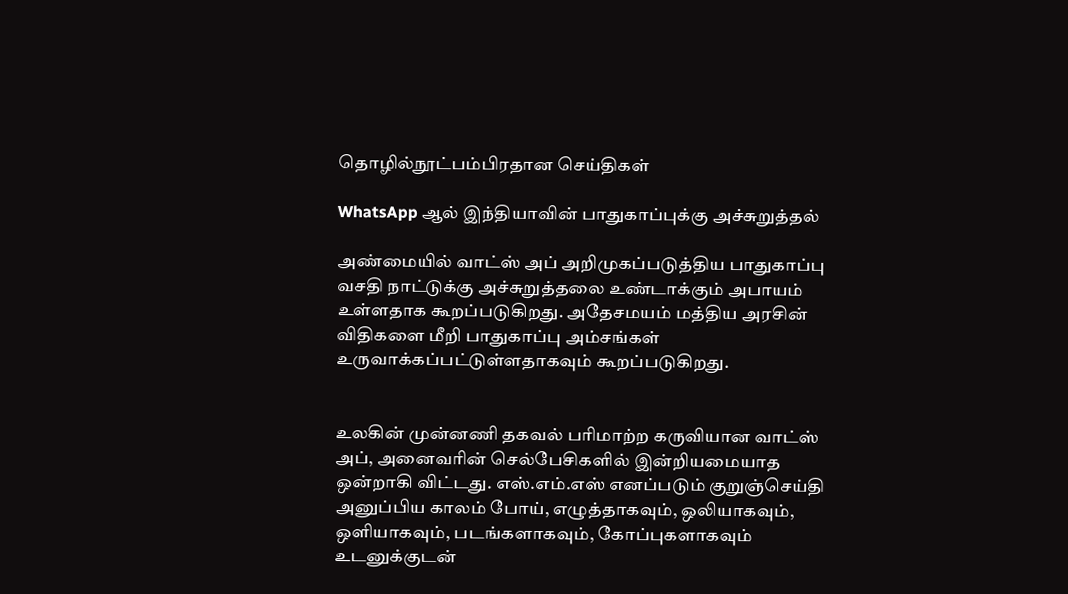தொழில்நூட்பம்பிரதான செய்திகள்

WhatsApp ஆல் இந்தியாவின் பாதுகாப்புக்கு அச்சுறுத்தல்

அண்மையில் வாட்ஸ் அப் அறிமுகப்படுத்திய பாதுகாப்பு வசதி நாட்டுக்கு அச்சுறுத்தலை உண்டாக்கும் அபாயம் உள்ளதாக கூறப்படுகிறது. அதேசமயம் மத்திய அரசின் விதிகளை மீறி பாதுகாப்பு அம்சங்கள் உருவாக்கப்பட்டுள்ளதாகவும் கூறப்படுகிறது.


உலகின் முன்னணி தகவல் பரிமாற்ற கருவியான வாட்ஸ் அப், அனைவரின் செல்பேசிகளில் இன்றியமையாத ஒன்றாகி விட்டது. எஸ்.எம்.எஸ் எனப்படும் குறுஞ்செய்தி அனுப்பிய காலம் போய், எழுத்தாகவும், ஒலியாகவும், ஒளியாகவும், படங்களாகவும், கோப்புகளாகவும் உடனுக்குடன்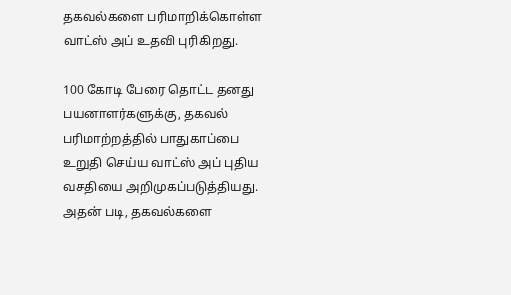தகவல்களை பரிமாறிக்கொள்ள வாட்ஸ் அப் உதவி புரிகிறது.

100 கோடி பேரை தொட்ட தனது பயனாளர்களுக்கு, தகவல் பரிமாற்றத்தில் பாதுகாப்பை உறுதி செய்ய வாட்ஸ் அப் புதிய வசதியை அறிமுகப்படுத்தியது. அதன் படி, தகவல்களை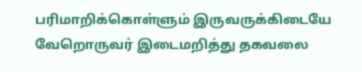பரிமாறிக்கொள்ளும் இருவருக்கிடையே வேறொருவர் இடைமறித்து தகவலை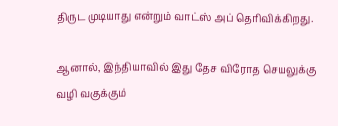திருட முடியாது என்றும் வாட்ஸ் அப் தெரிவிக்கிறது.

ஆனால், இந்தியாவில் இது தேச விரோத செயலுக்கு வழி வகுக்கும்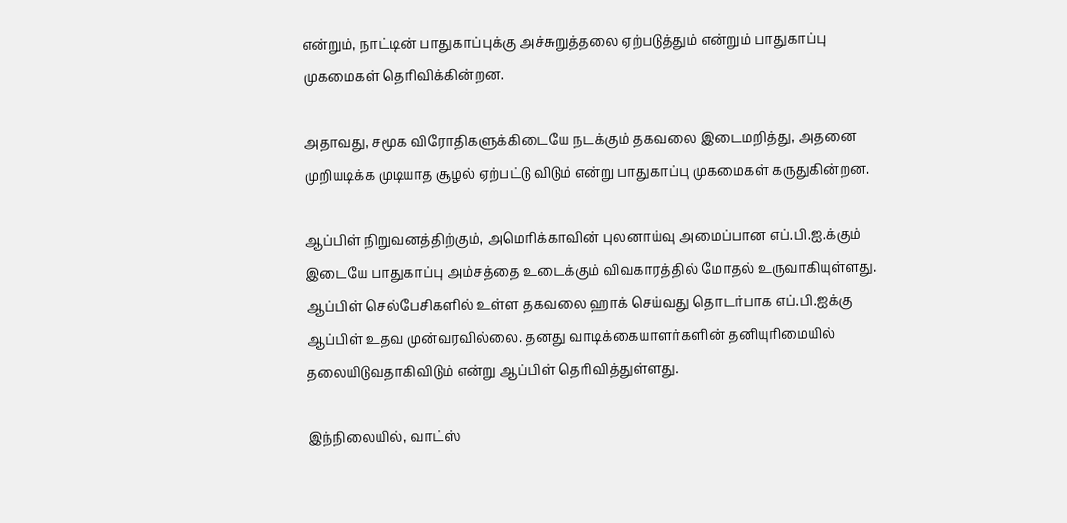என்றும், நாட்டின் பாதுகாப்புக்கு அச்சுறுத்தலை ஏற்படுத்தும் என்றும் பாதுகாப்பு முகமைகள் தெரிவிக்கின்றன.

அதாவது, சமூக விரோதிகளுக்கிடையே நடக்கும் தகவலை இடைமறித்து, அதனை முறியடிக்க முடியாத சூழல் ஏற்பட்டு விடும் என்று பாதுகாப்பு முகமைகள் கருதுகின்றன.

ஆப்பிள் நிறுவனத்திற்கும், அமெரிக்காவின் புலனாய்வு அமைப்பான எப்.பி.ஐ.க்கும் இடையே பாதுகாப்பு அம்சத்தை உடைக்கும் விவகாரத்தில் மோதல் உருவாகியுள்ளது. ஆப்பிள் செல்பேசிகளில் உள்ள தகவலை ஹாக் செய்வது தொடர்பாக எப்.பி.ஐக்கு ஆப்பிள் உதவ முன்வரவில்லை. தனது வாடிக்கையாளர்களின் தனியுரிமையில் தலையிடுவதாகிவிடும் என்று ஆப்பிள் தெரிவித்துள்ளது.

இந்நிலையில், வாட்ஸ்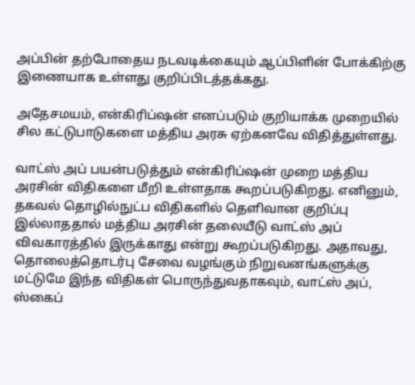அப்பின் தற்போதைய நடவடிக்கையும் ஆப்பிளின் போக்கிற்கு இணையாக உள்ளது குறிப்பிடத்தக்கது.

அதேசமயம், என்கிரிப்ஷன் எனப்படும் குறியாக்க முறையில் சில கட்டுபாடுகளை மத்திய அரசு ஏற்கனவே விதித்துள்ளது.

வாட்ஸ் அப் பயன்படுத்தும் என்கிரிப்ஷன் முறை மத்திய அரசின் விதிகளை மீறி உள்ளதாக கூறப்படுகிறது. எனினும், தகவல் தொழில்நுட்ப விதிகளில் தெளிவான குறிப்பு இல்லாததால் மத்திய அரசின் தலையீடு வாட்ஸ் அப் விவகாரத்தில் இருக்காது என்று கூறப்படுகிறது. அதாவது, தொலைத்தொடர்பு சேவை வழங்கும் நிறுவனங்களுக்கு மட்டுமே இந்த விதிகள் பொருந்துவதாகவும், வாட்ஸ் அப், ஸ்கைப்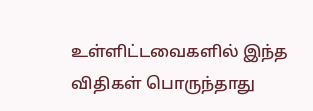உள்ளிட்டவைகளில் இந்த விதிகள் பொருந்தாது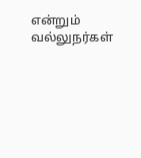என்றும் வல்லுநர்கள்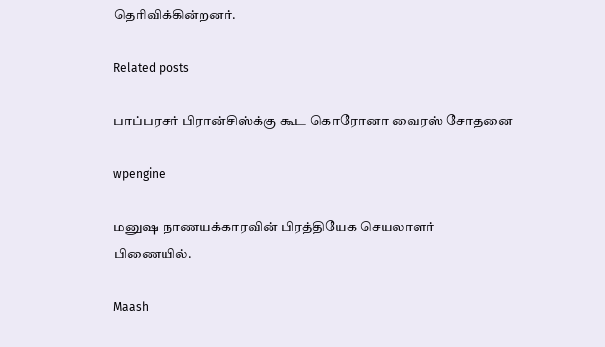தெரிவிக்கின்றனர்.

Related posts

பாப்பரசர் பிரான்சிஸ்க்கு கூட கொரோனா வைரஸ் சோதனை

wpengine

மனுஷ நாணயக்காரவின் பிரத்தியேக செயலாளர் பிணையில்.

Maash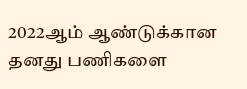2022ஆம் ஆண்டுக்கான தனது பணிகளை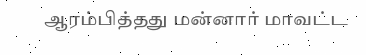ஆரம்பித்தது மன்னார் மாவட்ட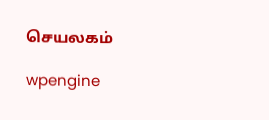செயலகம்

wpengine